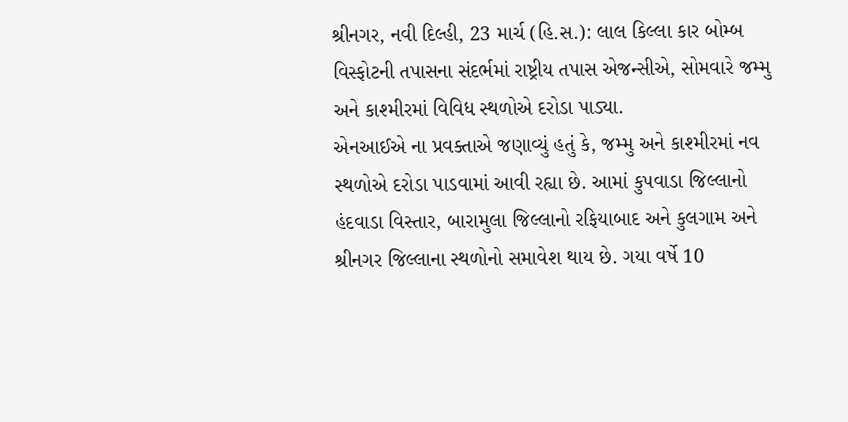શ્રીનગર, નવી દિલ્હી, 23 માર્ચ (હિ.સ.): લાલ કિલ્લા કાર બોમ્બ વિસ્ફોટની તપાસના સંદર્ભમાં રાષ્ટ્રીય તપાસ એજન્સીએ, સોમવારે જમ્મુ અને કાશ્મીરમાં વિવિધ સ્થળોએ દરોડા પાડ્યા.
એનઆઈએ ના પ્રવક્તાએ જણાવ્યું હતું કે, જમ્મુ અને કાશ્મીરમાં નવ સ્થળોએ દરોડા પાડવામાં આવી રહ્યા છે. આમાં કુપવાડા જિલ્લાનો હંદવાડા વિસ્તાર, બારામુલા જિલ્લાનો રફિયાબાદ અને કુલગામ અને શ્રીનગર જિલ્લાના સ્થળોનો સમાવેશ થાય છે. ગયા વર્ષે 10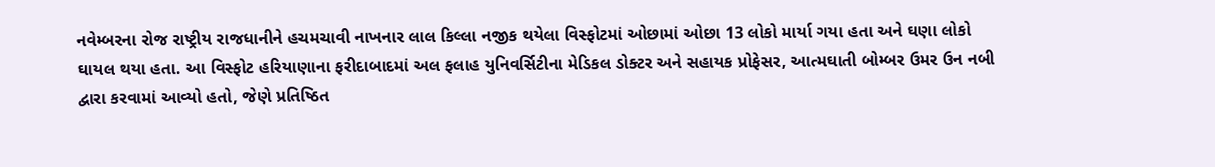નવેમ્બરના રોજ રાષ્ટ્રીય રાજધાનીને હચમચાવી નાખનાર લાલ કિલ્લા નજીક થયેલા વિસ્ફોટમાં ઓછામાં ઓછા 13 લોકો માર્યા ગયા હતા અને ઘણા લોકો ઘાયલ થયા હતા. આ વિસ્ફોટ હરિયાણાના ફરીદાબાદમાં અલ ફલાહ યુનિવર્સિટીના મેડિકલ ડોક્ટર અને સહાયક પ્રોફેસર, આત્મઘાતી બોમ્બર ઉમર ઉન નબી દ્વારા કરવામાં આવ્યો હતો, જેણે પ્રતિષ્ઠિત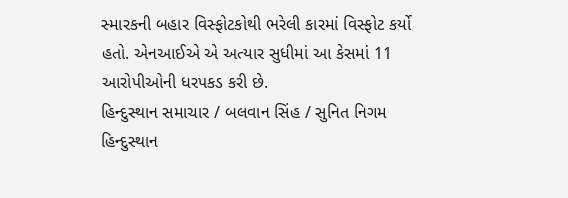સ્મારકની બહાર વિસ્ફોટકોથી ભરેલી કારમાં વિસ્ફોટ કર્યો હતો. એનઆઈએ એ અત્યાર સુધીમાં આ કેસમાં 11 આરોપીઓની ધરપકડ કરી છે.
હિન્દુસ્થાન સમાચાર / બલવાન સિંહ / સુનિત નિગમ
હિન્દુસ્થાન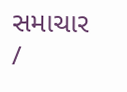સમાચાર /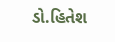ડો.હિતેશ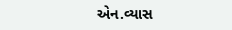એન.વ્યાસ